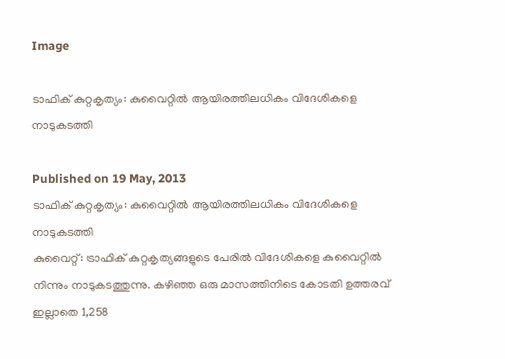Image

ടാഫിക് കുറ്റകൃത്യം: കുവൈറ്റില്‍ ആയിരത്തിലധികം വിദേശികളെ നാടുകടത്തി

Published on 19 May, 2013
ടാഫിക് കുറ്റകൃത്യം: കുവൈറ്റില്‍ ആയിരത്തിലധികം വിദേശികളെ നാടുകടത്തി
കുവൈറ്റ്: ട്രാഫിക് കുറ്റകൃത്യങ്ങളുടെ പേരില്‍ വിദേശികളെ കുവൈറ്റില്‍ നിന്നും നാടുകടത്തുന്നു. കഴിഞ്ഞ ഒരു മാസത്തിനിടെ കോടതി ഉത്തരവ് ഇല്ലാതെ 1,258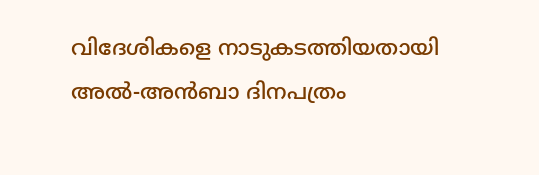വിദേശികളെ നാടുകടത്തിയതായി അല്‍-അന്‍ബാ ദിനപത്രം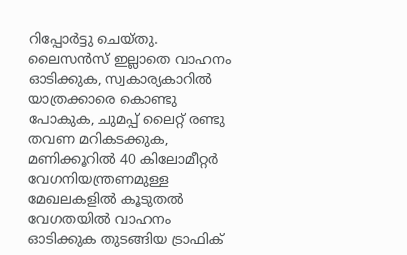റിപ്പോര്‍ട്ടു ചെയ്തു. ലൈസന്‍സ് ഇല്ലാതെ വാഹനം ഓടിക്കുക, സ്വകാര്യകാറില്‍ യാത്രക്കാരെ കൊണ്ടു പോകുക, ചുമപ്പ് ലൈറ്റ് രണ്ടു തവണ മറികടക്കുക, മണിക്കൂറില്‍ 40 കിലോമീറ്റര്‍ വേഗനിയന്ത്രണമുള്ള മേഖലകളില്‍ കൂടുതല്‍ വേഗതയില്‍ വാഹനം ഓടിക്കുക തുടങ്ങിയ ട്രാഫിക്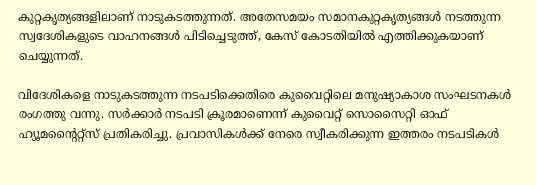കുറ്റകൃത്യങ്ങളിലാണ് നാടുകടത്തുന്നത്. അതേസമയം സമാനകുറ്റകൃത്യങ്ങള്‍ നടത്തുന്ന സ്വദേശികളുടെ വാഹനങ്ങള്‍ പിടിച്ചെടുത്ത്, കേസ് കോടതിയില്‍ എത്തിക്കുകയാണ് ചെയ്യുന്നത്.

വിദേശികളെ നാടുകടത്തുന്ന നടപടിക്കെതിരെ കുവൈറ്റിലെ മനുഷ്യാകാശ സംഘടനകള്‍ രംഗത്തു വന്നു. സര്‍ക്കാര്‍ നടപടി ക്രൂരമാണെന്ന് കുവൈറ്റ് സൊസൈറ്റി ഓഫ് ഹ്യൂമന്റൈറ്റ്‌സ് പ്രതികരിച്ചു. പ്രവാസികള്‍ക്ക് നേരെ സ്വീകരിക്കുന്ന ഇത്തരം നടപടികള്‍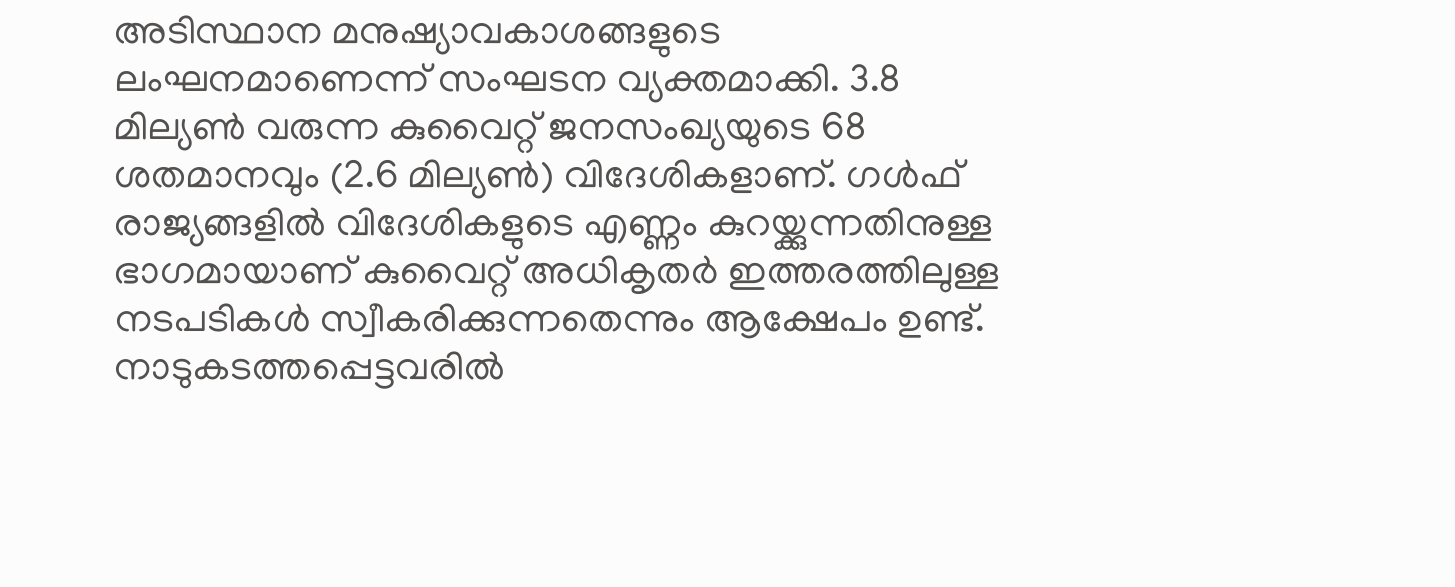അടിസ്ഥാന മനുഷ്യാവകാശങ്ങളുടെ ലംഘനമാണെന്ന് സംഘടന വ്യക്തമാക്കി. 3.8 മില്യണ്‍ വരുന്ന കുവൈറ്റ് ജനസംഖ്യയുടെ 68 ശതമാനവും (2.6 മില്യണ്‍) വിദേശികളാണ്. ഗള്‍ഫ് രാജ്യങ്ങളില്‍ വിദേശികളുടെ എണ്ണം കുറയ്ക്കുന്നതിനുള്ള ഭാഗമായാണ് കുവൈറ്റ് അധികൃതര്‍ ഇത്തരത്തിലുള്ള നടപടികള്‍ സ്വീകരിക്കുന്നതെന്നും ആക്ഷേപം ഉണ്ട്. നാടുകടത്തപ്പെട്ടവരില്‍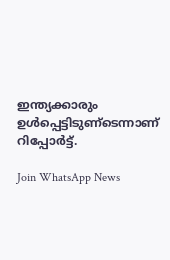ഇന്ത്യക്കാരും ഉള്‍പ്പെട്ടിടുണ്‌ടെന്നാണ് റിപ്പോര്‍ട്ട്.

Join WhatsApp News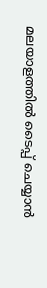മലയാളത്തില്‍ ടൈപ്പ് ചെയ്യാന്‍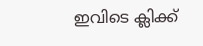ഇവിടെ ക്ലിക്ക്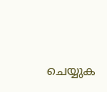ചെയ്യുക